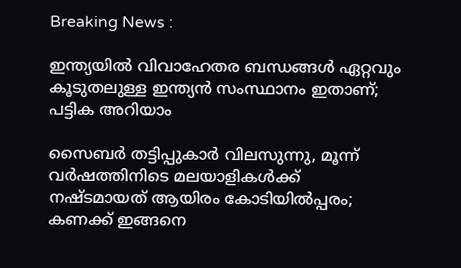Breaking News :

ഇന്ത്യയില്‍ വിവാഹേതര ബന്ധങ്ങള്‍ ഏറ്റവും കൂടുതലുള്ള ഇന്ത്യന്‍ സംസ്ഥാനം ഇതാണ്; പട്ടിക അറിയാം

സൈബര്‍ തട്ടിപ്പുകാര്‍ വിലസുന്നു, മൂന്ന് വര്‍ഷത്തിനിടെ മലയാളികള്‍ക്ക് നഷ്ടമായത് ആയിരം കോടിയില്‍പ്പരം; കണക്ക് ഇങ്ങനെ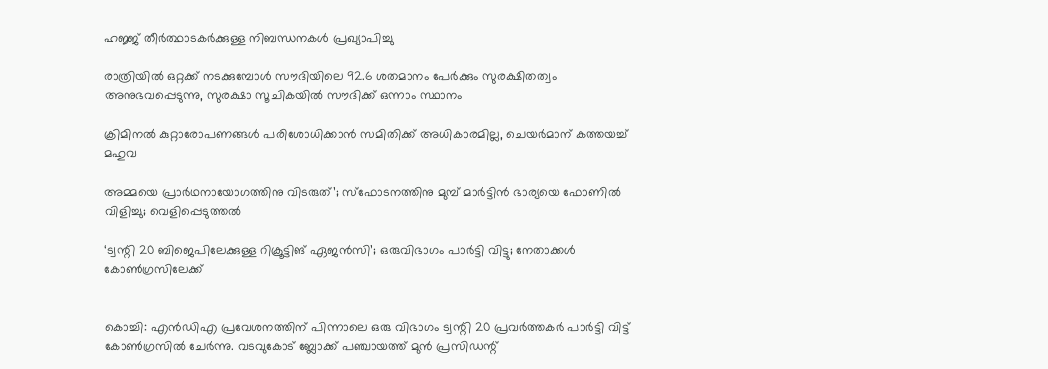ഹജ്ജ് തീർത്ഥാടകർക്കുള്ള നിബന്ധനകൾ പ്രഖ്യാപിച്ചു

രാത്രിയിൽ ഒറ്റക്ക് നടക്കുമ്പോൾ സൗദിയിലെ 92.6 ശതമാനം പേർക്കും സുരക്ഷിതത്വം അനുഭവപ്പെടുന്നു, സുരക്ഷാ സൂചികയിൽ സൗദിക്ക് ഒന്നാം സ്ഥാനം

ക്രിമിനല്‍ കുറ്റാരോപണങ്ങള്‍ പരിശോധിക്കാന്‍ സമിതിക്ക്‌ അധികാരമില്ല, ചെയര്‍മാന്‌ കത്തയച്ച് മഹുവ

അമ്മയെ പ്രാര്‍ഥനായോഗത്തിനു വിടരുത്’; സ്‌ഫോടനത്തിനു മുമ്പ് മാര്‍ട്ടിന്‍ ഭാര്യയെ ഫോണില്‍ വിളിച്ചു; വെളിപ്പെടുത്തല്‍

‘ട്വന്റി 20 ബിജെപിലേക്കുള്ള റിക്രൂട്ടിങ് ഏജന്‍സി’; ഒരുവിഭാഗം പാര്‍ട്ടി വിട്ടു; നേതാക്കള്‍ കോണ്‍ഗ്രസിലേക്ക്


കൊച്ചി: എന്‍ഡിഎ പ്രവേശനത്തിന് പിന്നാലെ ഒരു വിഭാഗം ട്വന്റി 20 പ്രവര്‍ത്തകര്‍ പാര്‍ട്ടി വിട്ട് കോണ്‍ഗ്രസില്‍ ചേര്‍ന്നു. വടവുകോട് ബ്ലോക്ക് പഞ്ചായത്ത് മുന്‍ പ്രസിഡന്റ്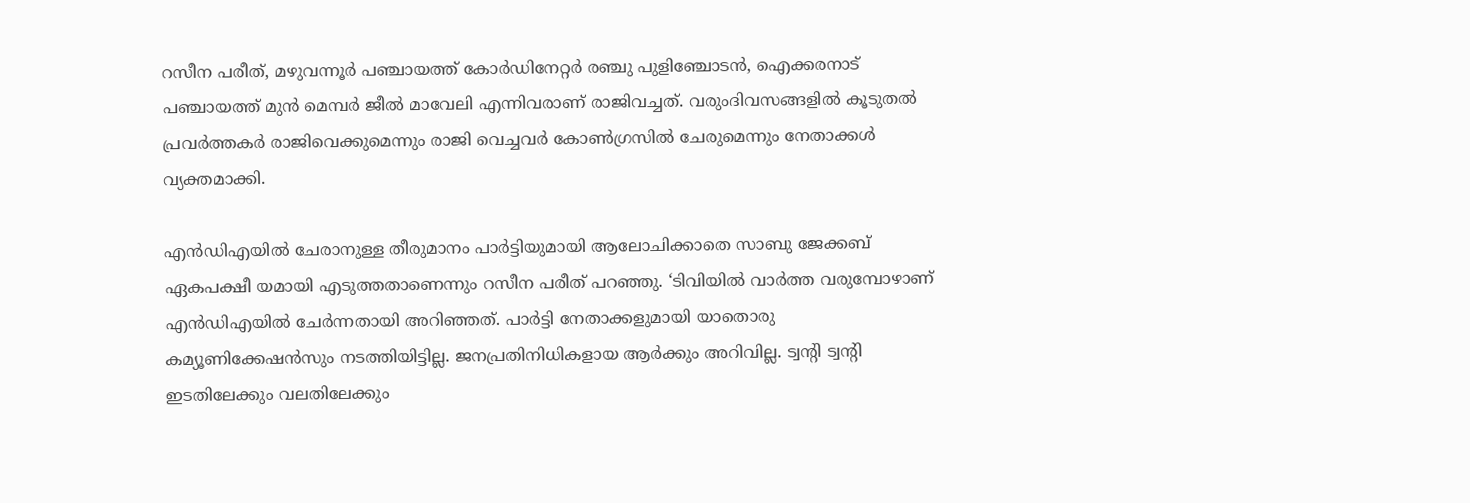റസീന പരീത്, മഴുവന്നൂര്‍ പഞ്ചായത്ത് കോര്‍ഡിനേറ്റര്‍ രഞ്ചു പുളിഞ്ചോടന്‍, ഐക്കരനാട് പഞ്ചായത്ത് മുന്‍ മെമ്പര്‍ ജീല്‍ മാവേലി എന്നിവരാണ് രാജിവച്ചത്. വരുംദിവസങ്ങളില്‍ കൂടുതല്‍ പ്രവര്‍ത്തകര്‍ രാജിവെക്കുമെന്നും രാജി വെച്ചവര്‍ കോണ്‍ഗ്രസില്‍ ചേരുമെന്നും നേതാക്കള്‍ വ്യക്തമാക്കി.

എന്‍ഡിഎയില്‍ ചേരാനുള്ള തീരുമാനം പാര്‍ട്ടിയുമായി ആലോചിക്കാതെ സാബു ജേക്കബ് ഏകപക്ഷീ യമായി എടുത്തതാണെന്നും റസീന പരീത് പറഞ്ഞു. ‘ടിവിയില്‍ വാര്‍ത്ത വരുമ്പോഴാണ് എന്‍ഡിഎയില്‍ ചേര്‍ന്നതായി അറിഞ്ഞത്. പാര്‍ട്ടി നേതാക്കളുമായി യാതൊരു കമ്യൂണിക്കേഷന്‍സും നടത്തിയിട്ടില്ല. ജനപ്രതിനിധികളായ ആര്‍ക്കും അറിവില്ല. ട്വന്റി ട്വന്റി ഇടതിലേക്കും വലതിലേക്കും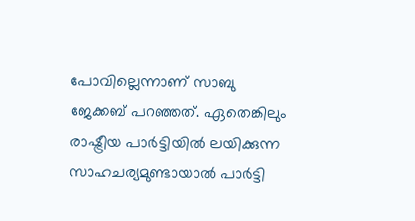പോവില്ലെന്നാണ് സാബു ജേക്കബ് പറഞ്ഞത്. ഏതെങ്കിലും രാഷ്ട്രീയ പാര്‍ട്ടിയില്‍ ലയിക്കുന്ന സാഹചര്യമുണ്ടായാല്‍ പാര്‍ട്ടി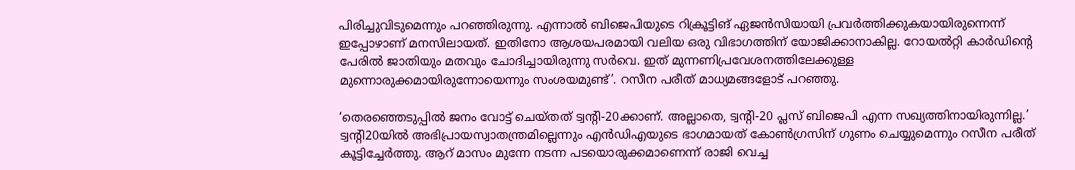പിരിച്ചുവിടുമെന്നും പറഞ്ഞിരുന്നു. എന്നാല്‍ ബിജെപിയുടെ റിക്രൂട്ടിങ് ഏജന്‍സിയായി പ്രവര്‍ത്തിക്കുകയായിരുന്നെന്ന് ഇപ്പോഴാണ് മനസിലായത്. ഇതിനോ ആശയപരമായി വലിയ ഒരു വിഭാഗത്തിന് യോജിക്കാനാകില്ല. റോയല്‍റ്റി കാര്‍ഡിന്റെ പേരില്‍ ജാതിയും മതവും ചോദിച്ചായിരുന്നു സര്‍വെ. ഇത് മുന്നണിപ്രവേശനത്തിലേക്കുള്ള മുന്നൊരുക്കമായിരുന്നോയെന്നും സംശയമുണ്ട്’. റസീന പരീത് മാധ്യമങ്ങളോട് പറഞ്ഞു.

‘തെരഞ്ഞെടുപ്പില്‍ ജനം വോട്ട് ചെയ്തത് ട്വന്റി-20ക്കാണ്. അല്ലാതെ, ട്വന്റി-20 പ്ലസ് ബിജെപി എന്ന സഖ്യത്തിനായിരുന്നില്ല.’ ട്വന്റി20യില്‍ അഭിപ്രായസ്വാതന്ത്രമില്ലെന്നും എന്‍ഡിഎയുടെ ഭാഗമായത് കോണ്‍ഗ്രസിന് ഗുണം ചെയ്യുമെന്നും റസീന പരീത് കൂട്ടിച്ചേര്‍ത്തു. ആറ് മാസം മുന്നേ നടന്ന പടയൊരുക്കമാണെന്ന് രാജി വെച്ച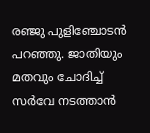രഞ്ജു പുളിഞ്ചോടന്‍ പറഞ്ഞു. ജാതിയും മതവും ചോദിച്ച് സര്‍വേ നടത്താന്‍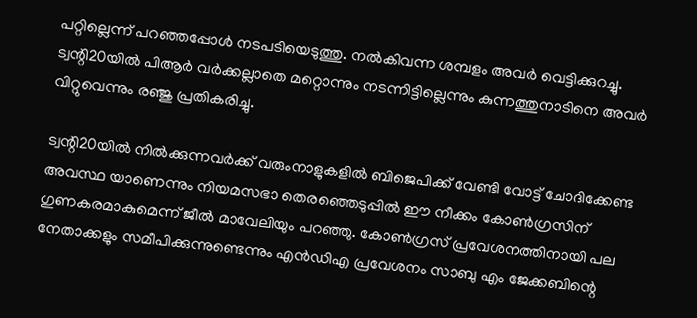പറ്റില്ലെന്ന് പറഞ്ഞപ്പോള്‍ നടപടിയെടുത്തു. നല്‍കിവന്ന ശമ്പളം അവര്‍ വെട്ടിക്കുറച്ചു. ട്വന്റി20യില്‍ പിആര്‍ വര്‍ക്കല്ലാതെ മറ്റൊന്നും നടന്നിട്ടില്ലെന്നും കുന്നത്തുനാടിനെ അവര്‍ വിറ്റുവെന്നും രഞ്ജു പ്രതികരിച്ചു.

ട്വന്റി20യില്‍ നില്‍ക്കുന്നവര്‍ക്ക് വരുംനാളുകളില്‍ ബിജെപിക്ക് വേണ്ടി വോട്ട് ചോദിക്കേണ്ട അവസ്ഥ യാണെന്നും നിയമസഭാ തെരഞ്ഞെടുപ്പില്‍ ഈ നീക്കം കോണ്‍ഗ്രസിന് ഗുണകരമാകുമെന്ന് ജീല്‍ മാവേലിയും പറഞ്ഞു. കോണ്‍ഗ്രസ് പ്രവേശനത്തിനായി പല നേതാക്കളും സമീപിക്കുന്നുണ്ടെന്നും എന്‍ഡിഎ പ്രവേശനം സാബു എം ജേക്കബിന്റെ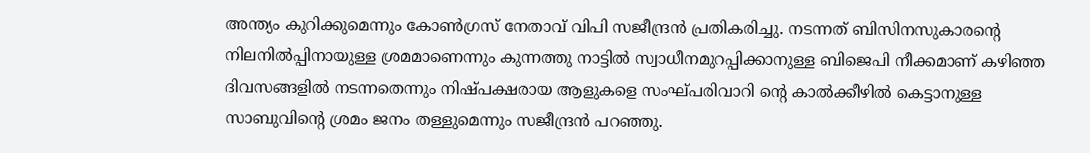അന്ത്യം കുറിക്കുമെന്നും കോണ്‍ഗ്രസ് നേതാവ് വിപി സജീന്ദ്രന്‍ പ്രതികരിച്ചു. നടന്നത് ബിസിനസുകാരന്റെ നിലനില്‍പ്പിനായുള്ള ശ്രമമാണെന്നും കുന്നത്തു നാട്ടില്‍ സ്വാധീനമുറപ്പിക്കാനുള്ള ബിജെപി നീക്കമാണ് കഴിഞ്ഞ ദിവസങ്ങളില്‍ നടന്നതെന്നും നിഷ്പക്ഷരായ ആളുകളെ സംഘ്പരിവാറി ന്റെ കാല്‍ക്കീഴില്‍ കെട്ടാനുള്ള സാബുവിന്റെ ശ്രമം ജനം തള്ളുമെന്നും സജീന്ദ്രന്‍ പറഞ്ഞു.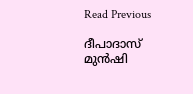Read Previous

ദീപാദാസ് മുന്‍ഷി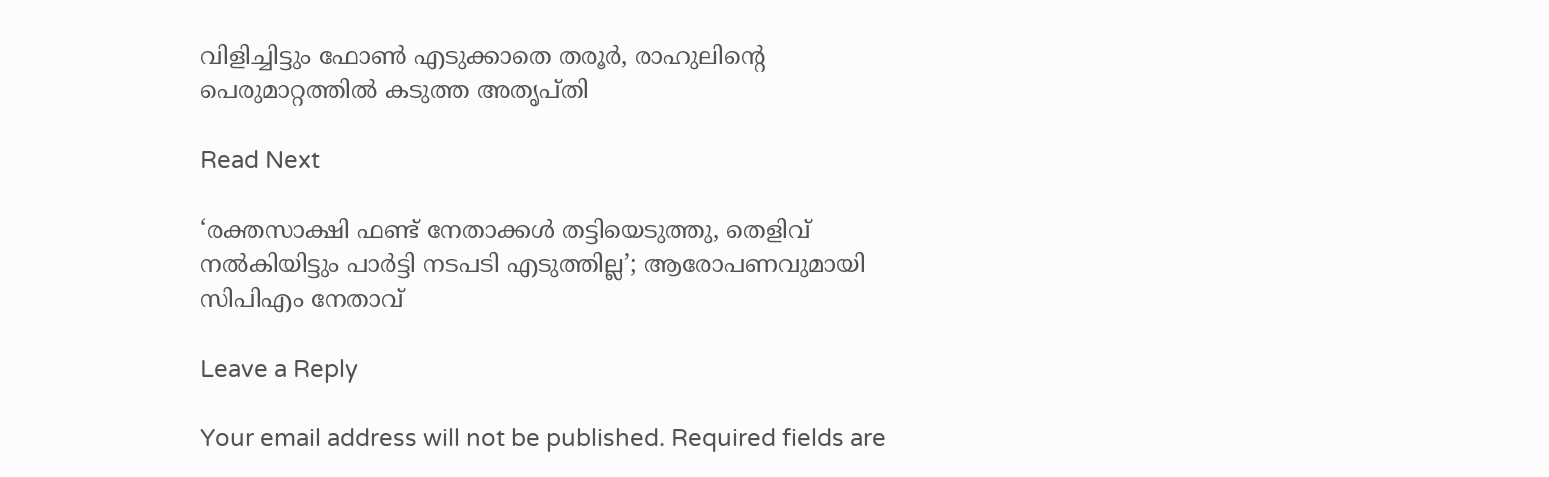വിളിച്ചിട്ടും ഫോണ്‍ എടുക്കാതെ തരൂര്‍, രാഹുലിന്റെ പെരുമാറ്റത്തില്‍ കടുത്ത അതൃപ്തി

Read Next

‘രക്തസാക്ഷി ഫണ്ട് നേതാക്കൾ തട്ടിയെടുത്തു, തെളിവ് നല്‍കിയിട്ടും പാര്‍ട്ടി നടപടി എടുത്തില്ല’; ആരോപണവുമായി സിപിഎം നേതാവ്

Leave a Reply

Your email address will not be published. Required fields are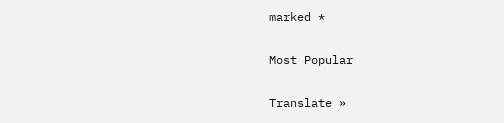marked *

Most Popular

Translate »